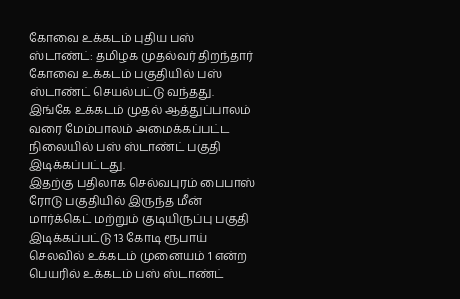கோவை உக்கடம் புதிய பஸ் ஸ்டாண்ட்: தமிழக முதல்வர் திறந்தார்
கோவை உக்கடம் பகுதியில் பஸ் ஸ்டாண்ட் செயல்பட்டு வந்தது. இங்கே உக்கடம் முதல் ஆத்துப்பாலம் வரை மேம்பாலம் அமைக்கப்பட்ட நிலையில் பஸ் ஸ்டாண்ட் பகுதி இடிக்கப்பட்டது.
இதற்கு பதிலாக செல்வபுரம் பைபாஸ் ரோடு பகுதியில் இருந்த மீன் மார்க்கெட் மற்றும் குடியிருப்பு பகுதி இடிக்கப்பட்டு 13 கோடி ரூபாய் செலவில் உக்கடம் முனையம் 1 என்ற பெயரில் உக்கடம் பஸ் ஸ்டாண்ட்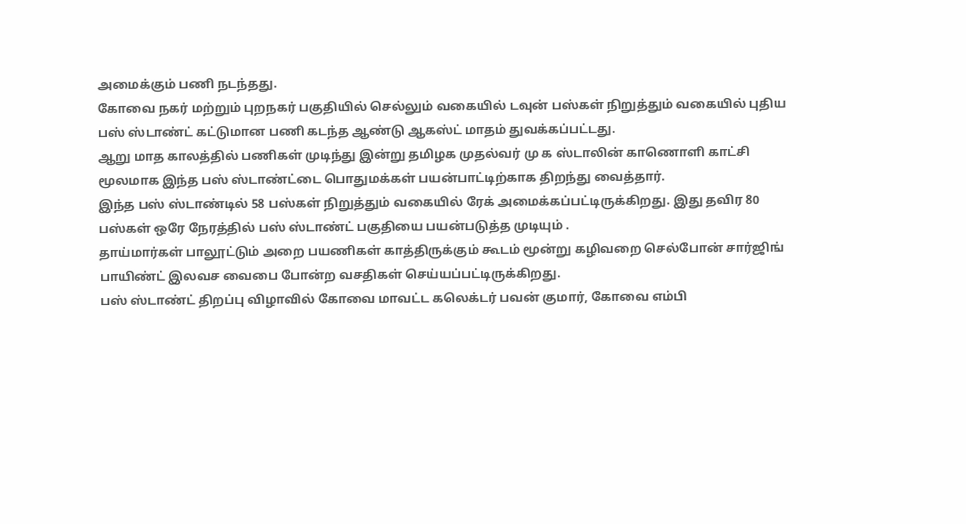அமைக்கும் பணி நடந்தது.
கோவை நகர் மற்றும் புறநகர் பகுதியில் செல்லும் வகையில் டவுன் பஸ்கள் நிறுத்தும் வகையில் புதிய பஸ் ஸ்டாண்ட் கட்டுமான பணி கடந்த ஆண்டு ஆகஸ்ட் மாதம் துவக்கப்பட்டது.
ஆறு மாத காலத்தில் பணிகள் முடிந்து இன்று தமிழக முதல்வர் மு க ஸ்டாலின் காணொளி காட்சி மூலமாக இந்த பஸ் ஸ்டாண்ட்டை பொதுமக்கள் பயன்பாட்டிற்காக திறந்து வைத்தார்.
இந்த பஸ் ஸ்டாண்டில் 58 பஸ்கள் நிறுத்தும் வகையில் ரேக் அமைக்கப்பட்டிருக்கிறது. இது தவிர 80 பஸ்கள் ஒரே நேரத்தில் பஸ் ஸ்டாண்ட் பகுதியை பயன்படுத்த முடியும் .
தாய்மார்கள் பாலூட்டும் அறை பயணிகள் காத்திருக்கும் கூடம் மூன்று கழிவறை செல்போன் சார்ஜிங் பாயிண்ட் இலவச வைபை போன்ற வசதிகள் செய்யப்பட்டிருக்கிறது.
பஸ் ஸ்டாண்ட் திறப்பு விழாவில் கோவை மாவட்ட கலெக்டர் பவன் குமார், கோவை எம்பி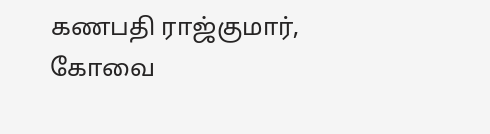கணபதி ராஜ்குமார், கோவை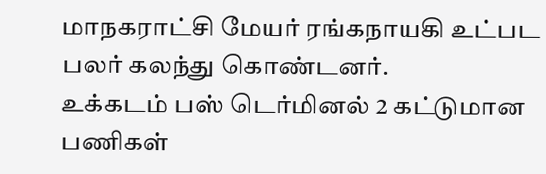மாநகராட்சி மேயர் ரங்கநாயகி உட்பட பலர் கலந்து கொண்டனர்.
உக்கடம் பஸ் டெர்மினல் 2 கட்டுமான பணிகள்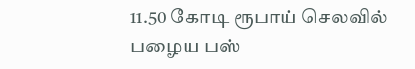11.50 கோடி ரூபாய் செலவில் பழைய பஸ்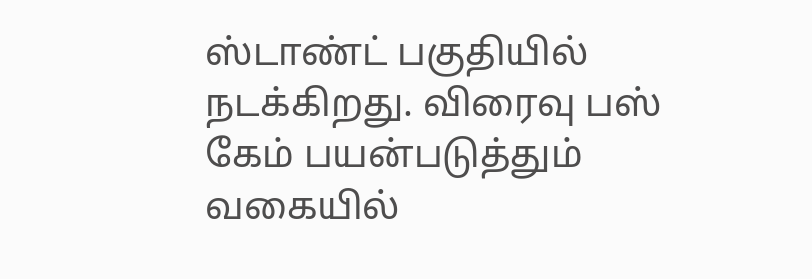ஸ்டாண்ட் பகுதியில் நடக்கிறது. விரைவு பஸ் கேம் பயன்படுத்தும் வகையில்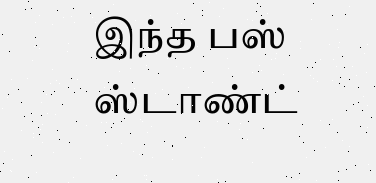இந்த பஸ் ஸ்டாண்ட்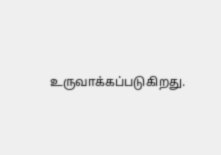உருவாக்கப்படுகிறது.